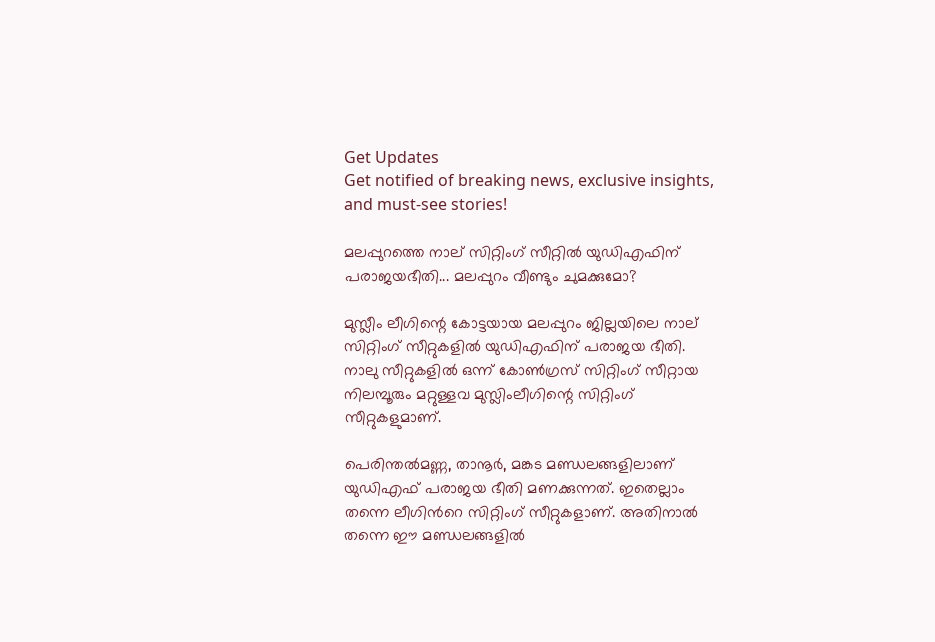Get Updates
Get notified of breaking news, exclusive insights, and must-see stories!

മലപ്പുറത്തെ നാല് സിറ്റിംഗ് സീറ്റില്‍ യുഡിഎഫിന് പരാജയഭീതി... മലപ്പുറം വീണ്ടും ചുമക്കുമോ?

മുസ്ലീം ലീഗിന്റെ കോട്ടയായ മലപ്പുറം ജില്ലയിലെ നാല് സിറ്റിംഗ് സീറ്റുകളില്‍ യുഡിഎഫിന് പരാജയ ഭീതി. നാലു സീറ്റുകളില്‍ ഒന്ന് കോണ്‍ഗ്രസ് സിറ്റിംഗ് സീറ്റായ നിലമ്പൂരും മറ്റുള്ളവ മുസ്ലിംലീഗിന്റെ സിറ്റിംഗ് സീറ്റുകളുമാണ്.

പെരിന്തല്‍മണ്ണ, താനൂര്‍, മങ്കട മണ്ഡലങ്ങളിലാണ് യുഡിഎഫ് പരാജയ ഭീതി മണക്കുന്നത്. ഇതെല്ലാം തന്നെ ലീഗിന്‍റെ സിറ്റിംഗ് സീറ്റുകളാണ്. അതിനാല്‍ തന്നെ ഈ മണ്ഡലങ്ങളില്‍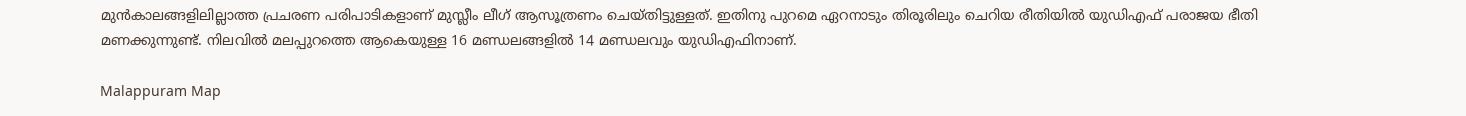മുന്‍കാലങ്ങളിലില്ലാത്ത പ്രചരണ പരിപാടികളാണ് മുസ്ലീം ലീഗ് ആസൂത്രണം ചെയ്തിട്ടുള്ളത്. ഇതിനു പുറമെ ഏറനാടും തിരൂരിലും ചെറിയ രീതിയില്‍ യുഡിഎഫ് പരാജയ ഭീതി മണക്കുന്നുണ്ട്. നിലവില്‍ മലപ്പുറത്തെ ആകെയുള്ള 16 മണ്ഡലങ്ങളില്‍ 14 മണ്ഡലവും യുഡിഎഫിനാണ്.

Malappuram Map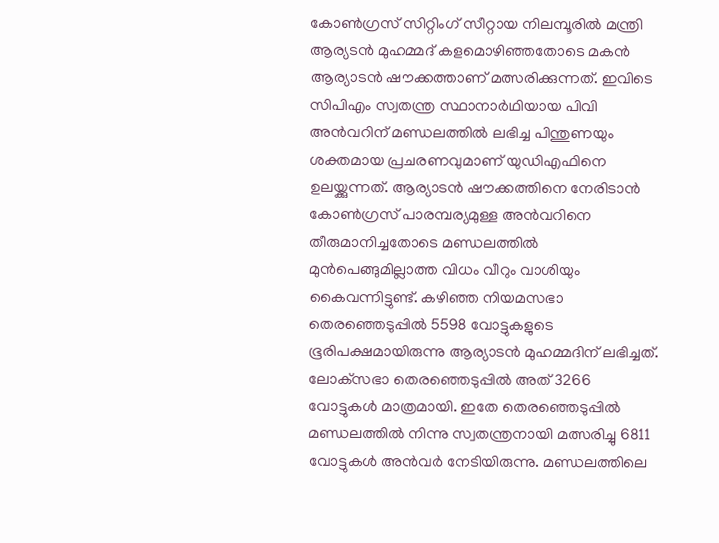കോണ്‍ഗ്രസ് സിറ്റിംഗ് സീറ്റായ നിലമ്പൂരില്‍ മന്ത്രി ആര്യടന്‍ മുഹമ്മദ് കളമൊഴിഞ്ഞതോടെ മകന്‍ ആര്യാടന്‍ ഷൗക്കത്താണ് മത്സരിക്കുന്നത്. ഇവിടെ സിപിഎം സ്വതന്ത്ര സ്ഥാനാര്‍ഥിയായ പിവി അന്‍വറിന് മണ്ഡലത്തില്‍ ലഭിച്ച പിന്തുണയും ശക്തമായ പ്രചരണവുമാണ് യുഡിഎഫിനെ ഉലയ്ക്കുന്നത്. ആര്യാടന്‍ ഷൗക്കത്തിനെ നേരിടാന്‍ കോണ്‍ഗ്രസ് പാരമ്പര്യമുള്ള അന്‍വറിനെ തീരുമാനിച്ചതോടെ മണ്ഡലത്തില്‍ മുന്‍പെങ്ങുമില്ലാത്ത വിധം വീറും വാശിയും കൈവന്നിട്ടുണ്ട്. കഴിഞ്ഞ നിയമസഭാ തെരഞ്ഞെടുപ്പില്‍ 5598 വോട്ടുകളുടെ ഭൂരിപക്ഷമായിരുന്നു ആര്യാടന്‍ മുഹമ്മദിന് ലഭിച്ചത്. ലോക്‌സഭാ തെരഞ്ഞെടുപ്പില്‍ അത് 3266 വോട്ടുകള്‍ മാത്രമായി. ഇതേ തെരഞ്ഞെടുപ്പില്‍ മണ്ഡലത്തില്‍ നിന്നു സ്വതന്ത്രനായി മത്സരിച്ചു 6811 വോട്ടുകള്‍ അന്‍വര്‍ നേടിയിരുന്നു. മണ്ഡലത്തിലെ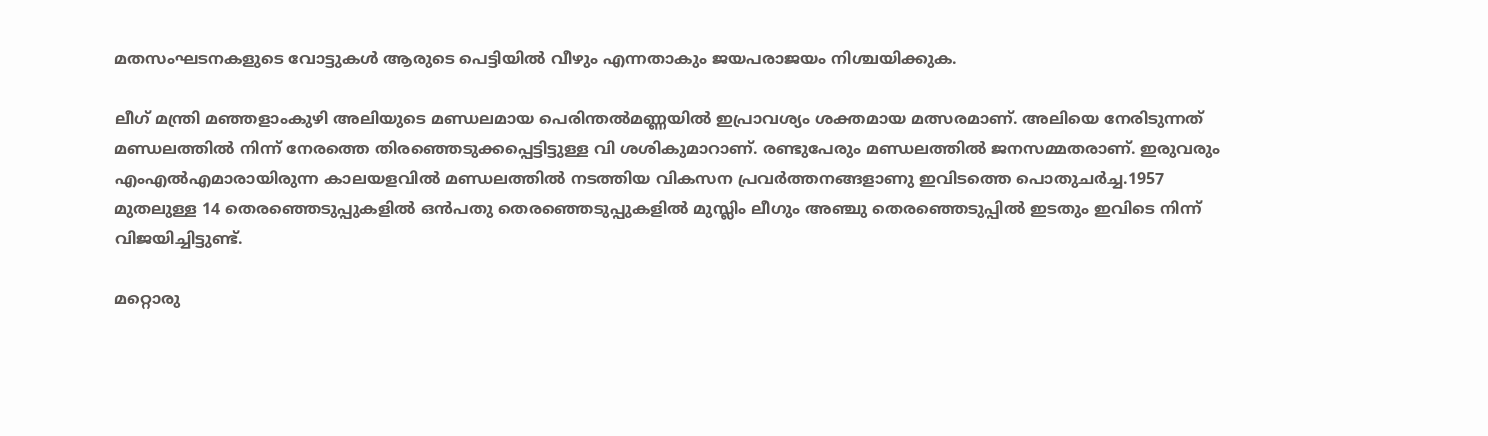മതസംഘടനകളുടെ വോട്ടുകള്‍ ആരുടെ പെട്ടിയില്‍ വീഴും എന്നതാകും ജയപരാജയം നിശ്ചയിക്കുക.

ലീഗ് മന്ത്രി മഞ്ഞളാംകുഴി അലിയുടെ മണ്ഡലമായ പെരിന്തല്‍മണ്ണയില്‍ ഇപ്രാവശ്യം ശക്തമായ മത്സരമാണ്. അലിയെ നേരിടുന്നത് മണ്ഡലത്തില്‍ നിന്ന് നേരത്തെ തിരഞ്ഞെടുക്കപ്പെട്ടിട്ടുള്ള വി ശശികുമാറാണ്. രണ്ടുപേരും മണ്ഡലത്തില്‍ ജനസമ്മതരാണ്. ഇരുവരും എംഎല്‍എമാരായിരുന്ന കാലയളവില്‍ മണ്ഡലത്തില്‍ നടത്തിയ വികസന പ്രവര്‍ത്തനങ്ങളാണു ഇവിടത്തെ പൊതുചര്‍ച്ച.1957 മുതലുള്ള 14 തെരഞ്ഞെടുപ്പുകളില്‍ ഒന്‍പതു തെരഞ്ഞെടുപ്പുകളില്‍ മുസ്ലിം ലീഗും അഞ്ചു തെരഞ്ഞെടുപ്പില്‍ ഇടതും ഇവിടെ നിന്ന് വിജയിച്ചിട്ടുണ്ട്.

മറ്റൊരു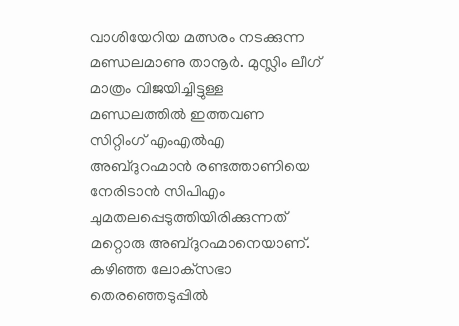വാശിയേറിയ മത്സരം നടക്കുന്ന മണ്ഡലമാണു താനൂര്‍. മുസ്ലിം ലീഗ് മാത്രം വിജയിച്ചിട്ടുള്ള മണ്ഡലത്തില്‍ ഇത്തവണ സിറ്റിംഗ് എംഎല്‍എ അബ്ദുറഹ്മാന്‍ രണ്ടത്താണിയെ നേരിടാന്‍ സിപിഎം ചുമതലപ്പെടുത്തിയിരിക്കുന്നത് മറ്റൊരു അബ്ദുറഹ്മാനെയാണ്. കഴിഞ്ഞ ലോക്‌സഭാ തെരഞ്ഞെടുപ്പില്‍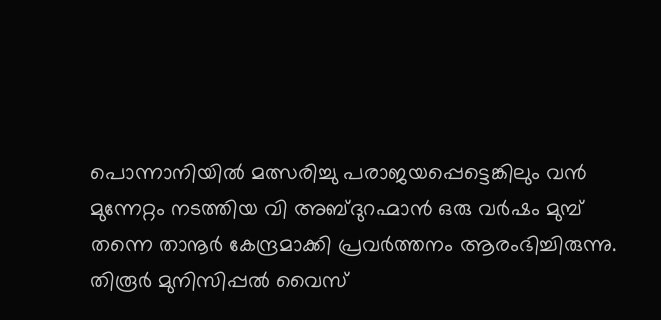പൊന്നാനിയില്‍ മത്സരിച്ചു പരാജയപ്പെട്ടെങ്കിലും വന്‍ മുന്നേറ്റം നടത്തിയ വി അബ്ദുറഹ്മാന്‍ ഒരു വര്‍ഷം മുമ്പ് തന്നെ താനൂര്‍ കേന്ദ്രമാക്കി പ്രവര്‍ത്തനം ആരംഭിച്ചിരുന്നു. തിരൂര്‍ മുനിസിപ്പല്‍ വൈസ്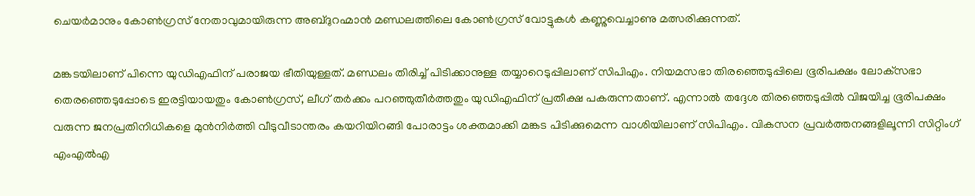ചെയര്‍മാനും കോണ്‍ഗ്രസ് നേതാവുമായിരുന്ന അബ്ദുറഹ്മാന്‍ മണ്ഡലത്തിലെ കോണ്‍ഗ്രസ് വോട്ടുകള്‍ കണ്ണുവെച്ചാണു മത്സരിക്കുന്നത്.

മങ്കടയിലാണ് പിന്നെ യുഡിഎഫിന് പരാജയ ഭീതിയുള്ളത്. മണ്ഡലം തിരിച്ച് പിടിക്കാനുള്ള തയ്യാറെടുപ്പിലാണ് സിപിഎം. നിയമസഭാ തിരഞ്ഞെടുപ്പിലെ ഭൂരിപക്ഷം ലോക്‌സഭാ തെരഞ്ഞെടുപ്പോടെ ഇരട്ടിയായതും കോണ്‍ഗ്രസ്, ലീഗ് തര്‍ക്കം പറഞ്ഞുതീര്‍ത്തതും യുഡിഎഫിന് പ്രതീക്ഷ പകരുന്നതാണ്. എന്നാല്‍ തദ്ദേശ തിരഞ്ഞെടുപ്പില്‍ വിജയിച്ച ഭൂരിപക്ഷം വരുന്ന ജനപ്രതിനിധികളെ മുന്‍നിര്‍ത്തി വീടുവീടാന്തരം കയറിയിറങ്ങി പോരാട്ടം ശക്തമാക്കി മങ്കട പിടിക്കുമെന്ന വാശിയിലാണ് സിപിഎം. വികസന പ്രവര്‍ത്തനങ്ങളിലൂന്നി സിറ്റിംഗ് എംഎല്‍എ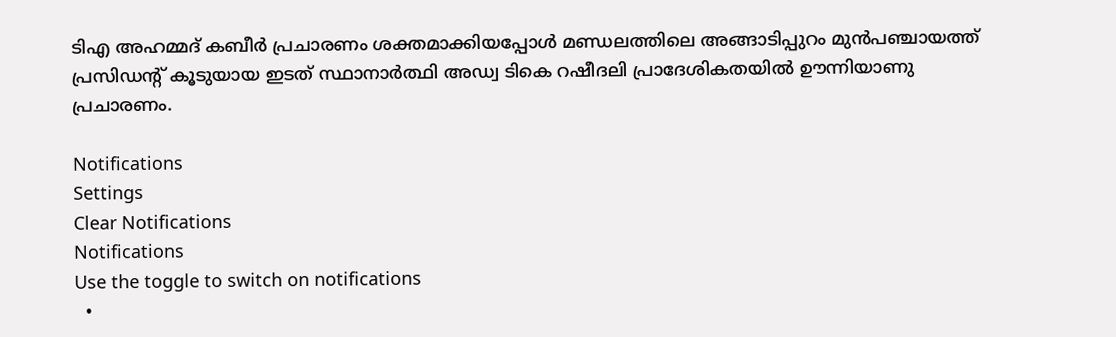ടിഎ അഹമ്മദ് കബീര്‍ പ്രചാരണം ശക്തമാക്കിയപ്പോള്‍ മണ്ഡലത്തിലെ അങ്ങാടിപ്പുറം മുന്‍പഞ്ചായത്ത് പ്രസിഡന്റ് കൂടുയായ ഇടത് സ്ഥാനാര്‍ത്ഥി അഡ്വ ടികെ റഷീദലി പ്രാദേശികതയില്‍ ഊന്നിയാണു പ്രചാരണം.

Notifications
Settings
Clear Notifications
Notifications
Use the toggle to switch on notifications
  •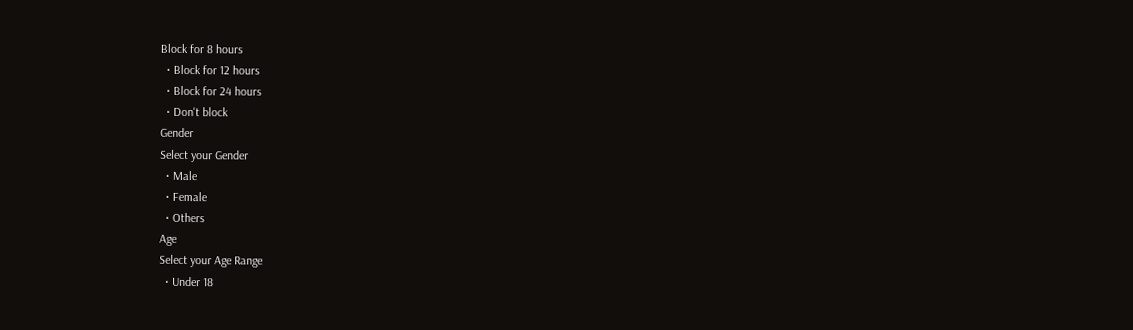Block for 8 hours
  • Block for 12 hours
  • Block for 24 hours
  • Don't block
Gender
Select your Gender
  • Male
  • Female
  • Others
Age
Select your Age Range
  • Under 18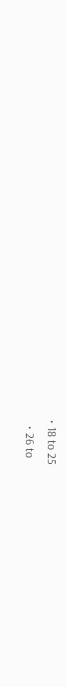• 18 to 25
  • 26 to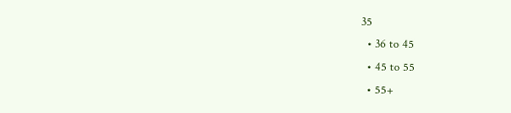35
  • 36 to 45
  • 45 to 55
  • 55+